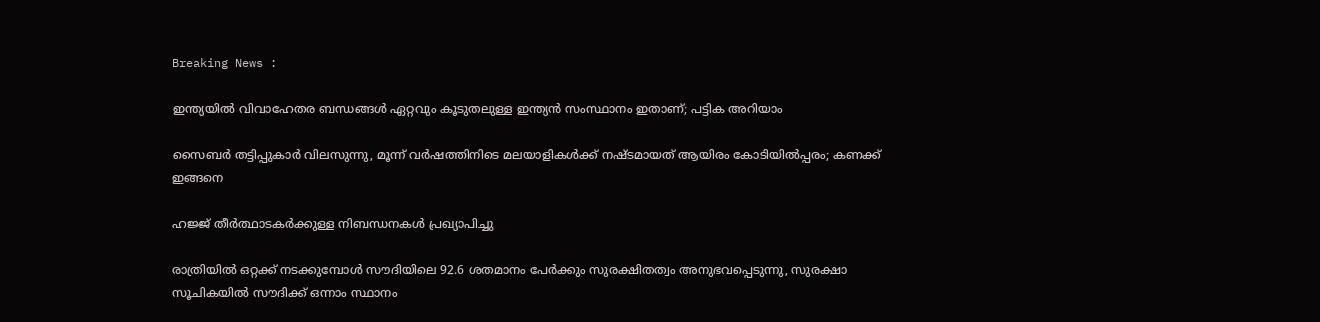Breaking News :

ഇന്ത്യയില്‍ വിവാഹേതര ബന്ധങ്ങള്‍ ഏറ്റവും കൂടുതലുള്ള ഇന്ത്യന്‍ സംസ്ഥാനം ഇതാണ്; പട്ടിക അറിയാം

സൈബര്‍ തട്ടിപ്പുകാര്‍ വിലസുന്നു, മൂന്ന് വര്‍ഷത്തിനിടെ മലയാളികള്‍ക്ക് നഷ്ടമായത് ആയിരം കോടിയില്‍പ്പരം; കണക്ക് ഇങ്ങനെ

ഹജ്ജ് തീർത്ഥാടകർക്കുള്ള നിബന്ധനകൾ പ്രഖ്യാപിച്ചു

രാത്രിയിൽ ഒറ്റക്ക് നടക്കുമ്പോൾ സൗദിയിലെ 92.6 ശതമാനം പേർക്കും സുരക്ഷിതത്വം അനുഭവപ്പെടുന്നു, സുരക്ഷാ സൂചികയിൽ സൗദിക്ക് ഒന്നാം സ്ഥാനം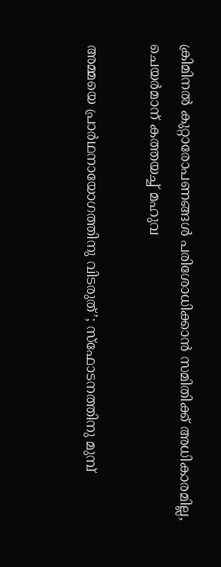ക്രിമിനല്‍ കുറ്റാരോപണങ്ങള്‍ പരിശോധിക്കാന്‍ സമിതിക്ക്‌ അധികാരമില്ല, ചെയര്‍മാന്‌ കത്തയച്ച് മഹുവ

അമ്മയെ പ്രാര്‍ഥനായോഗത്തിനു വിടരുത്’; സ്‌ഫോടനത്തിനു മുമ്പ്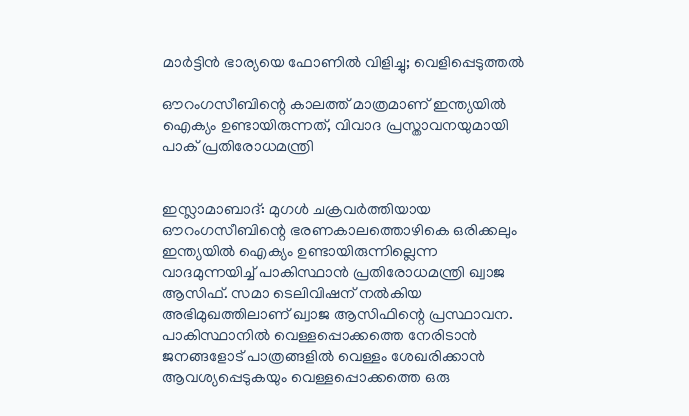മാര്‍ട്ടിന്‍ ഭാര്യയെ ഫോണില്‍ വിളിച്ചു; വെളിപ്പെടുത്തല്‍

ഔറംഗസീബിന്റെ കാലത്ത് മാത്രമാണ് ഇന്ത്യയില്‍ ഐക്യം ഉണ്ടായിരുന്നത്, വിവാദ പ്രസ്താവനയുമായി പാക് പ്രതിരോധമന്ത്രി


ഇസ്ലാമാബാദ്: മുഗള്‍ ചക്രവര്‍ത്തിയായ ഔറംഗസീബിന്റെ ഭരണകാലത്തൊഴികെ ഒരിക്കലും ഇന്ത്യയില്‍ ഐക്യം ഉണ്ടായിരുന്നില്ലെന്ന വാദമുന്നയിച്ച് പാകിസ്ഥാന്‍ പ്രതിരോധമന്ത്രി ഖ്വാജ ആസിഫ്. സമാ ടെലിവിഷന് നല്‍കിയ അഭിമുഖത്തിലാണ് ഖ്വാജ ആസിഫിന്റെ പ്രസ്ഥാവന. പാകിസ്ഥാനില്‍ വെള്ളപ്പൊക്കത്തെ നേരിടാന്‍ ജനങ്ങളോട് പാത്രങ്ങളില്‍ വെള്ളം ശേഖരിക്കാന്‍ ആവശ്യപ്പെടുകയും വെള്ളപ്പൊക്കത്തെ ഒരു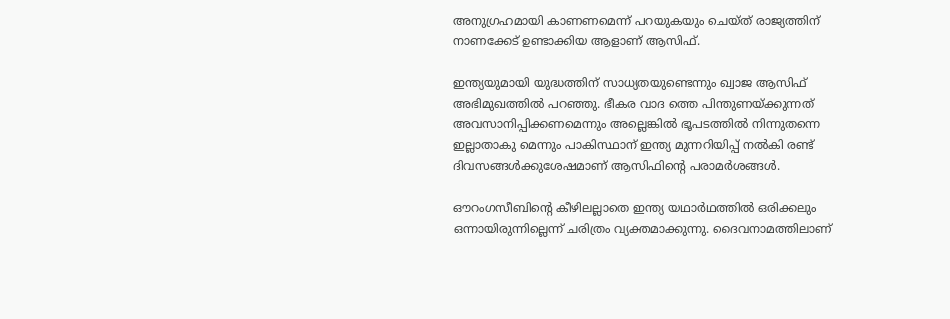അനുഗ്രഹമായി കാണണമെന്ന് പറയുകയും ചെയ്ത് രാജ്യത്തിന് നാണക്കേട് ഉണ്ടാക്കിയ ആളാണ് ആസിഫ്.

ഇന്ത്യയുമായി യുദ്ധത്തിന് സാധ്യതയുണ്ടെന്നും ഖ്വാജ ആസിഫ് അഭിമുഖത്തില്‍ പറഞ്ഞു. ഭീകര വാദ ത്തെ പിന്തുണയ്ക്കുന്നത് അവസാനിപ്പിക്കണമെന്നും അല്ലെങ്കില്‍ ഭൂപടത്തില്‍ നിന്നുതന്നെ ഇല്ലാതാകു മെന്നും പാകിസ്ഥാന് ഇന്ത്യ മുന്നറിയിപ്പ് നല്‍കി രണ്ട് ദിവസങ്ങള്‍ക്കുശേഷമാണ് ആസിഫിന്റെ പരാമര്‍ശങ്ങള്‍.

ഔറംഗസീബിന്റെ കീഴിലല്ലാതെ ഇന്ത്യ യഥാര്‍ഥത്തില്‍ ഒരിക്കലും ഒന്നായിരുന്നില്ലെന്ന് ചരിത്രം വ്യക്തമാക്കുന്നു. ദൈവനാമത്തിലാണ്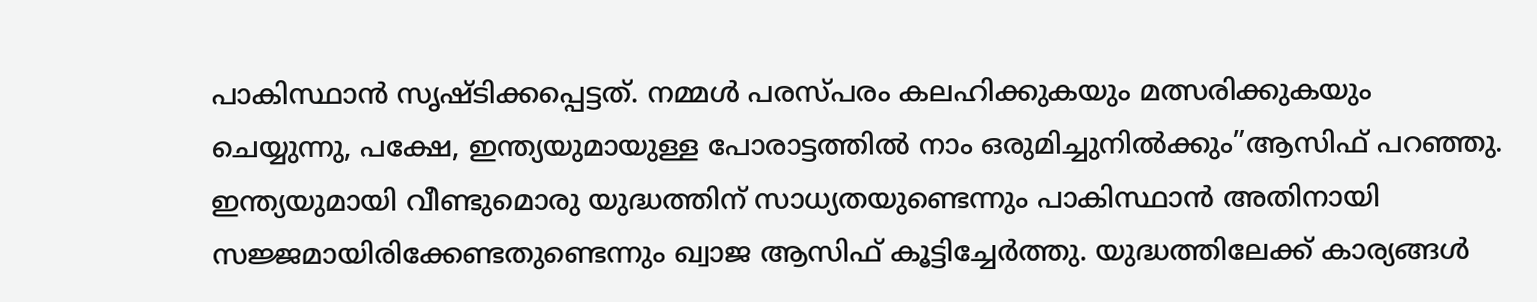പാകിസ്ഥാന്‍ സൃഷ്ടിക്കപ്പെട്ടത്. നമ്മള്‍ പരസ്പരം കലഹിക്കുകയും മത്സരിക്കുകയും ചെയ്യുന്നു, പക്ഷേ, ഇന്ത്യയുമായുള്ള പോരാട്ടത്തില്‍ നാം ഒരുമിച്ചുനില്‍ക്കും”ആസിഫ് പറഞ്ഞു. ഇന്ത്യയുമായി വീണ്ടുമൊരു യുദ്ധത്തിന് സാധ്യതയുണ്ടെന്നും പാകിസ്ഥാന്‍ അതിനായി സജ്ജമായിരിക്കേണ്ടതുണ്ടെന്നും ഖ്വാജ ആസിഫ് കൂട്ടിച്ചേര്‍ത്തു. യുദ്ധത്തിലേക്ക് കാര്യങ്ങള്‍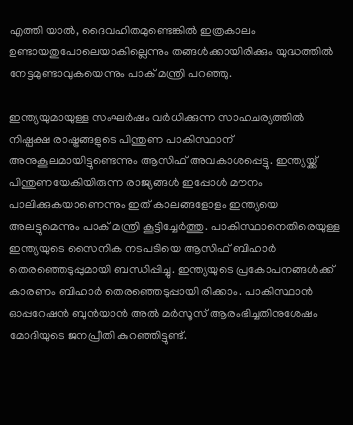എത്തി യാല്‍, ദൈവഹിതമുണ്ടെങ്കില്‍ ഇത്രകാലം ഉണ്ടായതുപോലെയാകില്ലെന്നും തങ്ങള്‍ക്കായിരിക്കും യുദ്ധത്തില്‍ നേട്ടമുണ്ടാവുകയെന്നും പാക് മന്ത്രി പറഞ്ഞു.

ഇന്ത്യയുമായുള്ള സംഘര്‍ഷം വര്‍ധിക്കുന്ന സാഹചര്യത്തില്‍ നിഷ്പക്ഷ രാഷ്ട്രങ്ങളുടെ പിന്തുണ പാകിസ്ഥാന് അനുകൂലമായിട്ടുണ്ടെന്നും ആസിഫ് അവകാശപ്പെട്ടു. ഇന്ത്യയ്ക്ക് പിന്തുണയേകിയിരുന്ന രാജ്യങ്ങള്‍ ഇപ്പോള്‍ മൗനം പാലിക്കുകയാണെന്നും ഇത് കാലങ്ങളോളം ഇന്ത്യയെ അലട്ടുമെന്നും പാക് മന്ത്രി കൂട്ടിച്ചേര്‍ത്തു. പാകിസ്ഥാനെതിരെയുള്ള ഇന്ത്യയുടെ സൈനിക നടപടിയെ ആസിഫ് ബിഹാര്‍ തെരഞ്ഞെടുപ്പുമായി ബന്ധിപ്പിച്ചു. ഇന്ത്യയുടെ പ്രകോപനങ്ങള്‍ക്ക് കാരണം ബിഹാര്‍ തെരഞ്ഞെടുപ്പായി രിക്കാം. പാകിസ്ഥാന്‍ ഓപ്പറേഷന്‍ ബുന്‍യാന്‍ അല്‍ മര്‍സൂസ് ആരംഭിച്ചതിനുശേഷം മോദിയുടെ ജനപ്രീതി കുറഞ്ഞിട്ടുണ്ട്.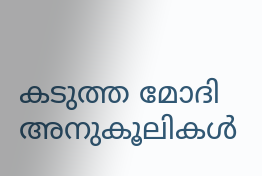കടുത്ത മോദി അനുകൂലികള്‍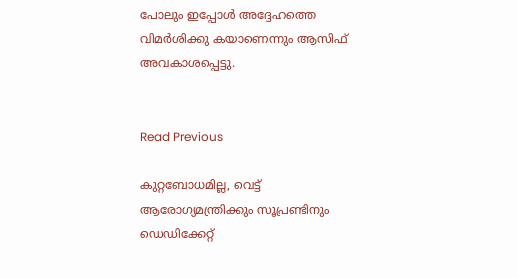പോലും ഇപ്പോള്‍ അദ്ദേഹത്തെ വിമര്‍ശിക്കു കയാണെന്നും ആസിഫ് അവകാശപ്പെട്ടു.


Read Previous

കുറ്റബോധമില്ല, വെട്ട് ആരോഗ്യമന്ത്രിക്കും സൂപ്രണ്ടിനും ഡെഡിക്കേറ്റ്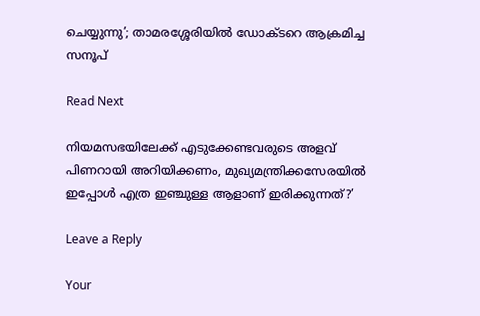ചെയ്യുന്നു’; താമരശ്ശേരിയില്‍ ഡോക്ടറെ ആക്രമിച്ച സനൂപ്

Read Next

നിയമസഭയിലേക്ക് എടുക്കേണ്ടവരുടെ അളവ് പിണറായി അറിയിക്കണം, മുഖ്യമന്ത്രിക്കസേരയില്‍ ഇപ്പോള്‍ എത്ര ഇഞ്ചുള്ള ആളാണ് ഇരിക്കുന്നത്?’

Leave a Reply

Your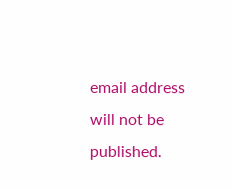email address will not be published.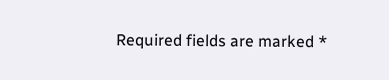Required fields are marked *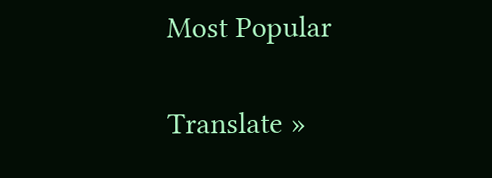Most Popular

Translate »